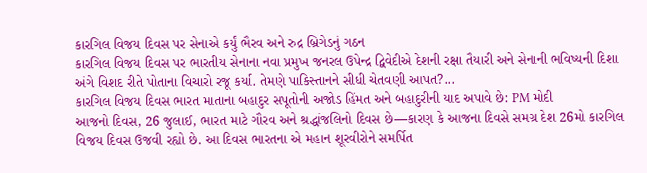કારગિલ વિજય દિવસ પર સેનાએ કર્યું ભૈરવ અને રુદ્ર બ્રિગેડનું ગઠન
કારગિલ વિજય દિવસ પર ભારતીય સેનાના નવા પ્રમુખ જનરલ ઉપેન્દ્ર દ્વિવેદીએ દેશની રક્ષા તૈયારી અને સેનાની ભવિષ્યની દિશા અંગે વિશદ રીતે પોતાના વિચારો રજૂ કર્યા. તેમણે પાકિસ્તાનને સીધી ચેતવણી આપત?...
કારગિલ વિજય દિવસ ભારત માતાના બહાદુર સપૂતોની અજોડ હિંમત અને બહાદુરીની યાદ અપાવે છે: PM મોદી
આજનો દિવસ, 26 જુલાઈ, ભારત માટે ગૌરવ અને શ્રદ્ધાંજલિનો દિવસ છે—કારણ કે આજના દિવસે સમગ્ર દેશ 26મો કારગિલ વિજય દિવસ ઉજવી રહ્યો છે. આ દિવસ ભારતના એ મહાન શૂરવીરોને સમર્પિત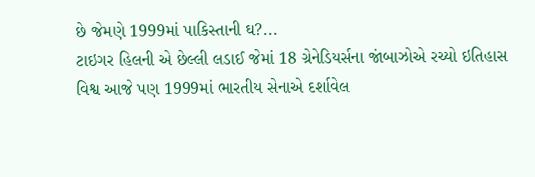છે જેમણે 1999માં પાકિસ્તાની ઘ?...
ટાઇગર હિલની એ છેલ્લી લડાઈ જેમાં 18 ગ્રેનેડિયર્સના જાંબાઝોએ રચ્યો ઇતિહાસ
વિશ્વ આજે પણ 1999માં ભારતીય સેનાએ દર્શાવેલ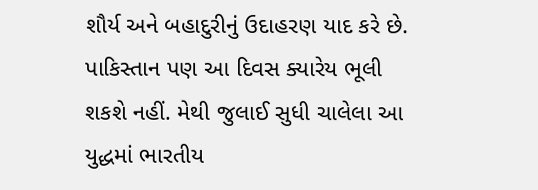શૌર્ય અને બહાદુરીનું ઉદાહરણ યાદ કરે છે. પાકિસ્તાન પણ આ દિવસ ક્યારેય ભૂલી શકશે નહીં. મેથી જુલાઈ સુધી ચાલેલા આ યુદ્ધમાં ભારતીય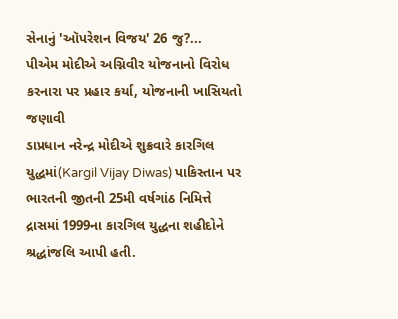સેનાનું 'ઑપરેશન વિજય' 26 જુ?...
પીએમ મોદીએ અગ્નિવીર યોજનાનો વિરોધ કરનારા પર પ્રહાર કર્યા, યોજનાની ખાસિયતો જણાવી
ડાપ્રધાન નરેન્દ્ર મોદીએ શુક્રવારે કારગિલ યુદ્ધમાં(Kargil Vijay Diwas) પાકિસ્તાન પર ભારતની જીતની 25મી વર્ષગાંઠ નિમિત્તે દ્રાસમાં 1999ના કારગિલ યુદ્ધના શહીદોને શ્રદ્ધાંજલિ આપી હતી.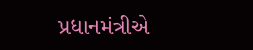પ્રધાનમંત્રીએ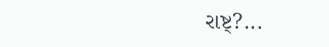રાષ્ટ્?...